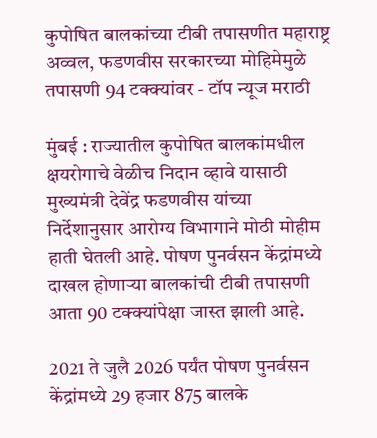कुपोषित बालकांच्या टीबी तपासणीत महाराष्ट्र अव्वल, फडणवीस सरकारच्या मोहिमेमुळे तपासणी 94 टक्क्यांवर - टॉप न्यूज मराठी

मुंबई : राज्यातील कुपोषित बालकांमधील क्षयरोगाचे वेळीच निदान व्हावे यासाठी मुख्यमंत्री देवेंद्र फडणवीस यांच्या निर्देशानुसार आरोग्य विभागाने मोठी मोहीम हाती घेतली आहे. पोषण पुनर्वसन केंद्रांमध्ये दाखल होणाऱ्या बालकांची टीबी तपासणी आता 90 टक्क्यांपेक्षा जास्त झाली आहे.

2021 ते जुलै 2026 पर्यंत पोषण पुनर्वसन केंद्रांमध्ये 29 हजार 875 बालके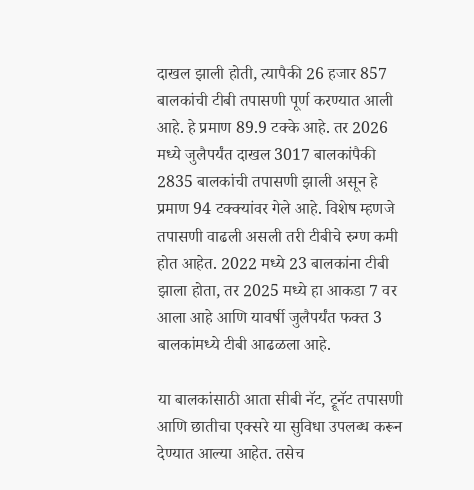दाखल झाली होती, त्यापैकी 26 हजार 857 बालकांची टीबी तपासणी पूर्ण करण्यात आली आहे. हे प्रमाण 89.9 टक्के आहे. तर 2026 मध्ये जुलैपर्यंत दाखल 3017 बालकांपैकी 2835 बालकांची तपासणी झाली असून हे प्रमाण 94 टक्क्यांवर गेले आहे. विशेष म्हणजे तपासणी वाढली असली तरी टीबीचे रुग्ण कमी होत आहेत. 2022 मध्ये 23 बालकांना टीबी झाला होता, तर 2025 मध्ये हा आकडा 7 वर आला आहे आणि यावर्षी जुलैपर्यंत फक्त 3 बालकांमध्ये टीबी आढळला आहे.

या बालकांसाठी आता सीबी नॅट, ट्रूनॅट तपासणी आणि छातीचा एक्सरे या सुविधा उपलब्ध करून देण्यात आल्या आहेत. तसेच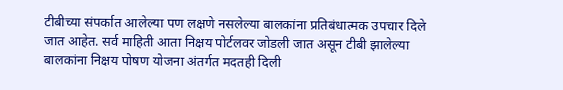टीबीच्या संपर्कात आलेल्या पण लक्षणे नसलेल्या बालकांना प्रतिबंधात्मक उपचार दिले जात आहेत. सर्व माहिती आता निक्षय पोर्टलवर जोडली जात असून टीबी झालेल्या बालकांना निक्षय पोषण योजना अंतर्गत मदतही दिली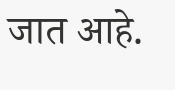जात आहे.